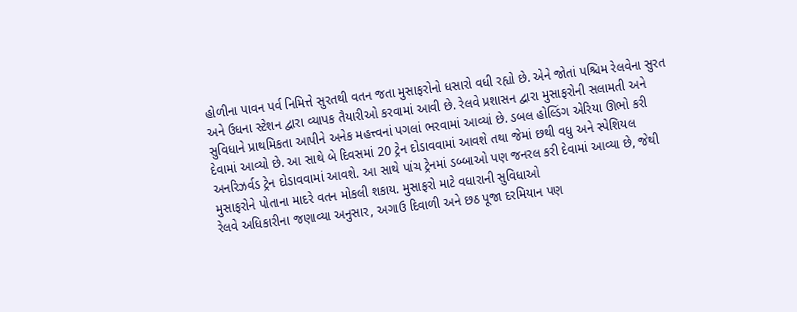હોળીના પાવન પર્વ નિમિત્તે સુરતથી વતન જતા મુસાફરોનો ધસારો વધી રહ્યો છે. એને જોતાં પશ્ચિમ રેલવેના સુરત અને ઉધના સ્ટેશન દ્વારા વ્યાપક તૈયારીઓ કરવામાં આવી છે. રેલવે પ્રશાસન દ્વારા મુસાફરોની સલામતી અને સુવિધાને પ્રાથમિકતા આપીને અનેક મહત્ત્વનાં પગલાં ભરવામાં આવ્યાં છે. ડબલ હોલ્ડિંગ એરિયા ઊભો કરી દેવામાં આવ્યો છે. આ સાથે બે દિવસમાં 20 ટ્રેન દોડાવવામાં આવશે તથા જેમાં છથી વધુ અને સ્પેશિયલ અનરિઝર્વડ ટ્રેન દોડાવવામાં આવશે. આ સાથે પાંચ ટ્રેનમાં ડબ્બાઓ પણ જનરલ કરી દેવામાં આવ્યા છે, જેથી મુસાફરોને પોતાના માદરે વતન મોકલી શકાય. મુસાફરો માટે વધારાની સુવિધાઓ
રેલવે અધિકારીના જણાવ્યા અનુસાર, અગાઉ દિવાળી અને છઠ પૂજા દરમિયાન પણ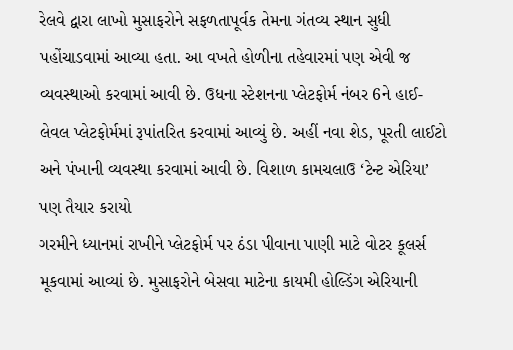રેલવે દ્વારા લાખો મુસાફરોને સફળતાપૂર્વક તેમના ગંતવ્ય સ્થાન સુધી પહોંચાડવામાં આવ્યા હતા. આ વખતે હોળીના તહેવારમાં પણ એવી જ વ્યવસ્થાઓ કરવામાં આવી છે. ઉધના સ્ટેશનના પ્લેટફોર્મ નંબર 6ને હાઈ-લેવલ પ્લેટફોર્મમાં રૂપાંતરિત કરવામાં આવ્યું છે. અહીં નવા શેડ, પૂરતી લાઈટો અને પંખાની વ્યવસ્થા કરવામાં આવી છે. વિશાળ કામચલાઉ ‘ટેન્ટ એરિયા’ પણ તૈયાર કરાયો
ગરમીને ધ્યાનમાં રાખીને પ્લેટફોર્મ પર ઠંડા પીવાના પાણી માટે વોટર કૂલર્સ મૂકવામાં આવ્યાં છે. મુસાફરોને બેસવા માટેના કાયમી હોલ્ડિંગ એરિયાની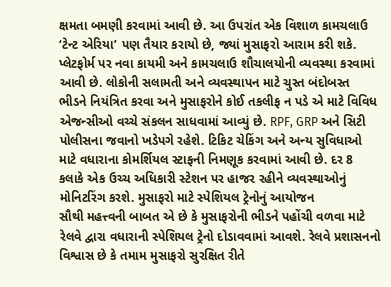ક્ષમતા બમણી કરવામાં આવી છે. આ ઉપરાંત એક વિશાળ કામચલાઉ ‘ટેન્ટ એરિયા’ પણ તૈયાર કરાયો છે, જ્યાં મુસાફરો આરામ કરી શકે. પ્લેટફોર્મ પર નવા કાયમી અને કામચલાઉ શૌચાલયોની વ્યવસ્થા કરવામાં આવી છે. લોકોની સલામતી અને વ્યવસ્થાપન માટે ચુસ્ત બંદોબસ્ત
ભીડને નિયંત્રિત કરવા અને મુસાફરોને કોઈ તકલીફ ન પડે એ માટે વિવિધ એજન્સીઓ વચ્ચે સંકલન સાધવામાં આવ્યું છે. RPF, GRP અને સિટી પોલીસના જવાનો ખડેપગે રહેશે. ટિકિટ ચેકિંગ અને અન્ય સુવિધાઓ માટે વધારાના કોમર્શિયલ સ્ટાફની નિમણૂક કરવામાં આવી છે. દર 8 કલાકે એક ઉચ્ચ અધિકારી સ્ટેશન પર હાજર રહીને વ્યવસ્થાઓનું મોનિટરિંગ કરશે. મુસાફરો માટે સ્પેશિયલ ટ્રેનોનું આયોજન
સૌથી મહત્ત્વની બાબત એ છે કે મુસાફરોની ભીડને પહોંચી વળવા માટે રેલવે દ્વારા વધારાની સ્પેશિયલ ટ્રેનો દોડાવવામાં આવશે. રેલવે પ્રશાસનનો વિશ્વાસ છે કે તમામ મુસાફરો સુરક્ષિત રીતે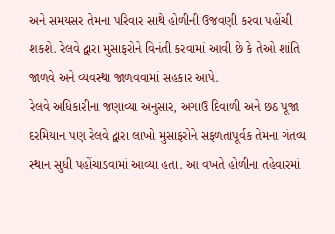અને સમયસર તેમના પરિવાર સાથે હોળીની ઉજવણી કરવા પહોંચી શકશે. રેલવે દ્વારા મુસાફરોને વિનંતી કરવામાં આવી છે કે તેઓ શાંતિ જાળવે અને વ્યવસ્થા જાળવવામાં સહકાર આપે.
રેલવે અધિકારીના જણાવ્યા અનુસાર, અગાઉ દિવાળી અને છઠ પૂજા દરમિયાન પણ રેલવે દ્વારા લાખો મુસાફરોને સફળતાપૂર્વક તેમના ગંતવ્ય સ્થાન સુધી પહોંચાડવામાં આવ્યા હતા. આ વખતે હોળીના તહેવારમાં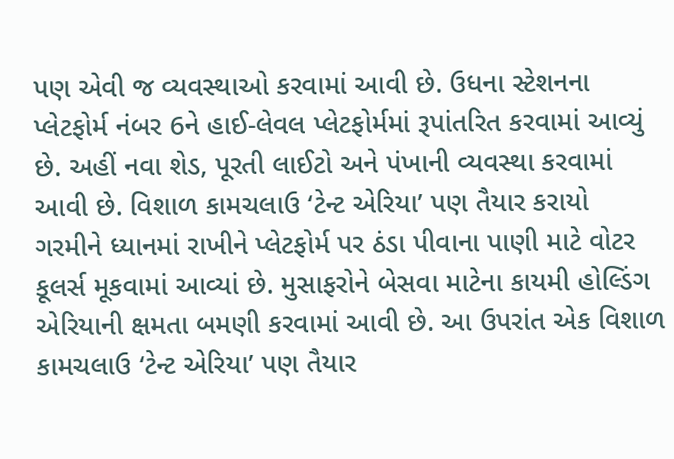પણ એવી જ વ્યવસ્થાઓ કરવામાં આવી છે. ઉધના સ્ટેશનના પ્લેટફોર્મ નંબર 6ને હાઈ-લેવલ પ્લેટફોર્મમાં રૂપાંતરિત કરવામાં આવ્યું છે. અહીં નવા શેડ, પૂરતી લાઈટો અને પંખાની વ્યવસ્થા કરવામાં આવી છે. વિશાળ કામચલાઉ ‘ટેન્ટ એરિયા’ પણ તૈયાર કરાયો
ગરમીને ધ્યાનમાં રાખીને પ્લેટફોર્મ પર ઠંડા પીવાના પાણી માટે વોટર કૂલર્સ મૂકવામાં આવ્યાં છે. મુસાફરોને બેસવા માટેના કાયમી હોલ્ડિંગ એરિયાની ક્ષમતા બમણી કરવામાં આવી છે. આ ઉપરાંત એક વિશાળ કામચલાઉ ‘ટેન્ટ એરિયા’ પણ તૈયાર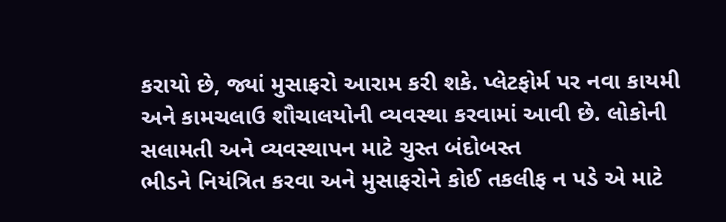કરાયો છે, જ્યાં મુસાફરો આરામ કરી શકે. પ્લેટફોર્મ પર નવા કાયમી અને કામચલાઉ શૌચાલયોની વ્યવસ્થા કરવામાં આવી છે. લોકોની સલામતી અને વ્યવસ્થાપન માટે ચુસ્ત બંદોબસ્ત
ભીડને નિયંત્રિત કરવા અને મુસાફરોને કોઈ તકલીફ ન પડે એ માટે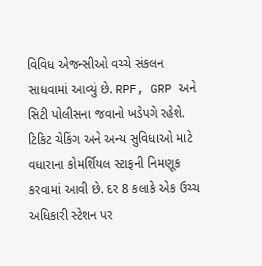વિવિધ એજન્સીઓ વચ્ચે સંકલન સાધવામાં આવ્યું છે. RPF, GRP અને સિટી પોલીસના જવાનો ખડેપગે રહેશે. ટિકિટ ચેકિંગ અને અન્ય સુવિધાઓ માટે વધારાના કોમર્શિયલ સ્ટાફની નિમણૂક કરવામાં આવી છે. દર 8 કલાકે એક ઉચ્ચ અધિકારી સ્ટેશન પર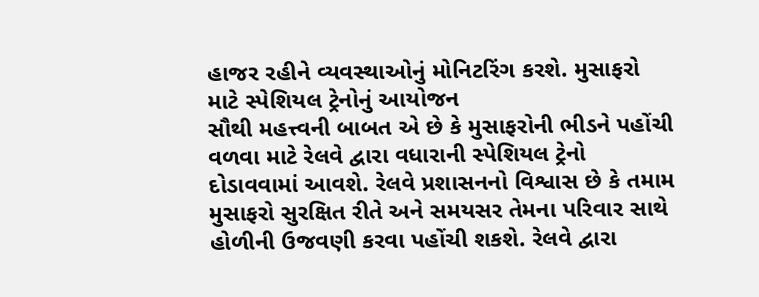હાજર રહીને વ્યવસ્થાઓનું મોનિટરિંગ કરશે. મુસાફરો માટે સ્પેશિયલ ટ્રેનોનું આયોજન
સૌથી મહત્ત્વની બાબત એ છે કે મુસાફરોની ભીડને પહોંચી વળવા માટે રેલવે દ્વારા વધારાની સ્પેશિયલ ટ્રેનો દોડાવવામાં આવશે. રેલવે પ્રશાસનનો વિશ્વાસ છે કે તમામ મુસાફરો સુરક્ષિત રીતે અને સમયસર તેમના પરિવાર સાથે હોળીની ઉજવણી કરવા પહોંચી શકશે. રેલવે દ્વારા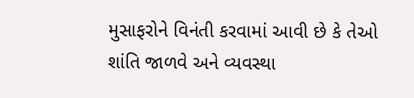મુસાફરોને વિનંતી કરવામાં આવી છે કે તેઓ શાંતિ જાળવે અને વ્યવસ્થા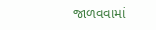જાળવવામાં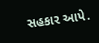સહકાર આપે.